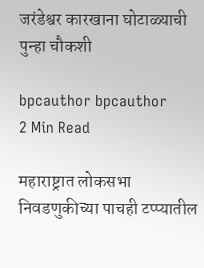जरंडेश्वर कारखाना घोटाळ्याची पुन्हा चौकशी

bpcauthor bpcauthor
2 Min Read

महाराष्ट्रात लोकसभा निवडणुकीच्या पाचही टप्प्यातील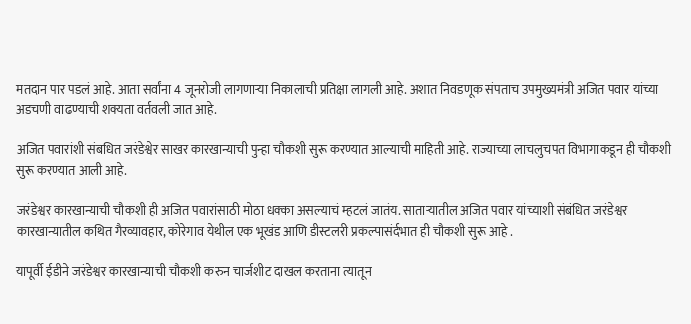मतदान पार पडलं आहे. आता सर्वांना 4 जूनरोजी लागणाऱ्या निकालाची प्रतिक्षा लागली आहे. अशात निवडणूक संपताच उपमुख्यमंत्री अजित पवार यांच्या अडचणी वाढण्याची शक्यता वर्तवली जात आहे.

अजित पवारांशी संबधित जरंडेश्वेर साखर कारखान्याची पुन्हा चौकशी सुरू करण्यात आल्याची माहिती आहे. राज्याच्या लाचलुचपत विभागाकडून ही चौकशी सुरू करण्यात आली आहे.

जरंडेश्वर कारखान्याची चौकशी ही अजित पवारांसाठी मोठा धक्का असल्याचं म्हटलं जातंय. साताऱ्यातील अजित पवार यांच्याशी संबंधित जरंडेश्वर कारखान्यातील कथित गैरव्यावहार, कोरेगाव येथील एक भूखंड आणि डीस्टलरी प्रकल्पासंर्दभात ही चौकशी सुरू आहे .

यापूर्वी ईडीने जरंडेश्वर कारखान्याची चौकशी करुन चार्जशीट दाखल करताना त्यातून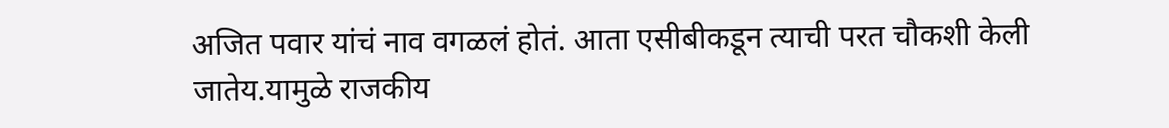अजित पवार यांचं नाव वगळलं होतं. आता एसीबीकडून त्याची परत चौकशी केली जातेय.यामुळे राजकीय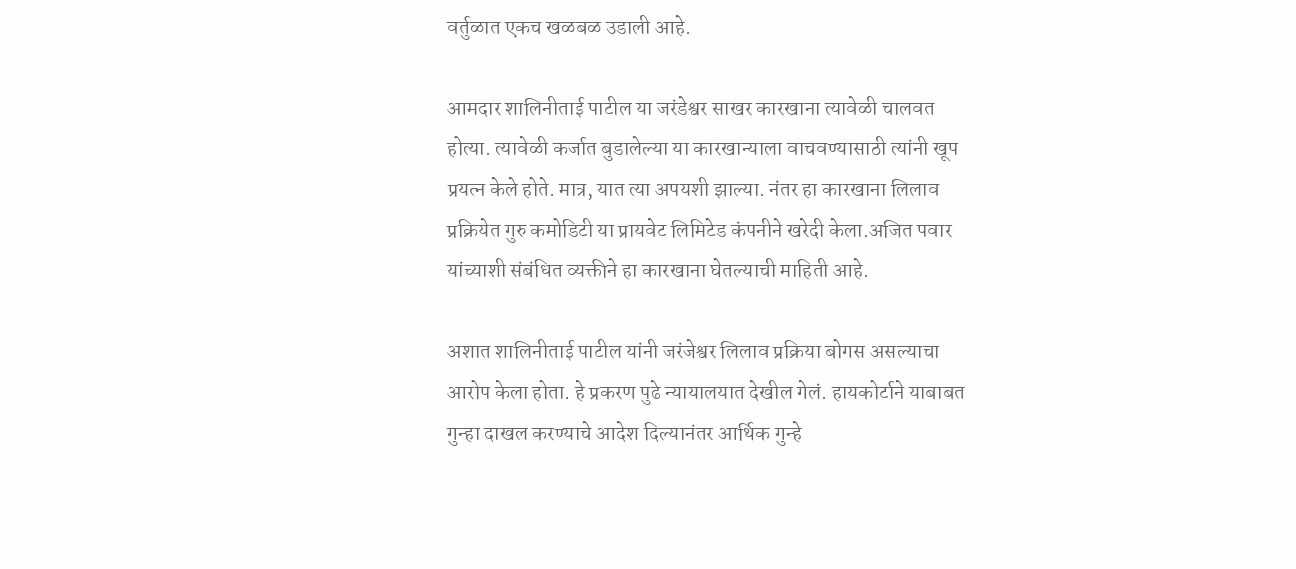वर्तुळात एकच खळबळ उडाली आहे.

आमदार शालिनीताई पाटील या जरंडेश्वर साखर कारखाना त्यावेळी चालवत होत्या. त्यावेळी कर्जात बुडालेल्या या कारखान्याला वाचवण्यासाठी त्यांनी खूप प्रयत्न केले होते. मात्र, यात त्या अपयशी झाल्या. नंतर हा कारखाना लिलाव प्रक्रियेत गुरु कमोडिटी या प्रायवेट लिमिटेड कंपनीने खरेदी केला.अजित पवार यांच्याशी संबंधित व्यक्तीने हा कारखाना घेतल्याची माहिती आहे.

अशात शालिनीताई पाटील यांनी जरंजेश्वर लिलाव प्रक्रिया बोगस असल्याचा आरोप केला होता. हे प्रकरण पुढे न्यायालयात देखील गेलं. हायकोर्टाने याबाबत गुन्हा दाखल करण्याचे आदेश दिल्यानंतर आर्थिक गुन्हे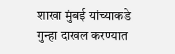शाखा मुंबई यांच्याकडे गुन्हा दाखल करण्यात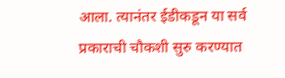आला. त्यानंतर ईडीकडून या सर्व प्रकाराची चौकशी सुरु करण्यात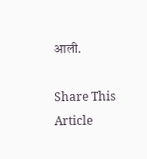आली.

Share This Article